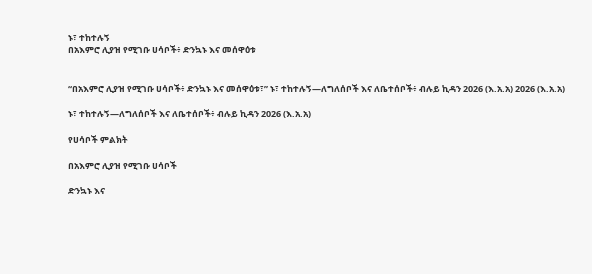ኑ፣ ተከተሉኝ
በአእምሮ ሊያዝ የሚገቡ ሀሳቦች፥ ድንኳኑ እና መሰዋዕቱ


“በአእምሮ ሊያዝ የሚገቡ ሀሳቦች፥ ድንኳኑ እና መሰዋዕቱ፣” ኑ፣ ተከተሉኝ—ለግለሰቦች እና ለቤተሰቦች፥ ብሉይ ኪዳን 2026 (እ.አ.አ) 2026 (እ.አ.አ)

ኑ፣ ተከተሉኝ—ለግለሰቦች እና ለቤተሰቦች፥ ብሉይ ኪዳን 2026 (እ.አ.አ)

የሀሳቦች ምልክት

በአእምሮ ሊያዝ የሚገቡ ሀሳቦች

ድንኳኑ እና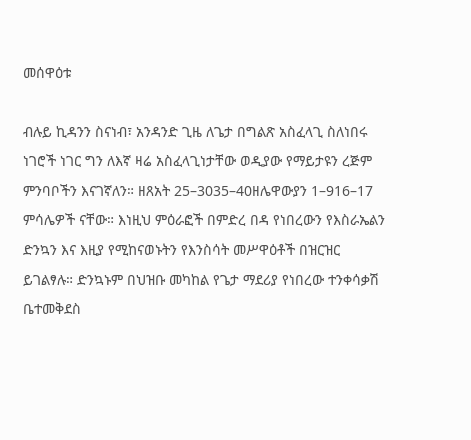መሰዋዕቱ

ብሉይ ኪዳንን ስናነብ፣ አንዳንድ ጊዜ ለጌታ በግልጽ አስፈላጊ ስለነበሩ ነገሮች ነገር ግን ለእኛ ዛሬ አስፈላጊነታቸው ወዲያው የማይታዩን ረጅም ምንባቦችን እናገኛለን። ዘጸአት 25–3035–40ዘሌዋውያን 1–916–17 ምሳሌዎች ናቸው። እነዚህ ምዕራፎች በምድረ በዳ የነበረውን የእስራኤልን ድንኳን እና እዚያ የሚከናወኑትን የእንስሳት መሥዋዕቶች በዝርዝር ይገልፃሉ። ድንኳኑም በህዝቡ መካከል የጌታ ማደሪያ የነበረው ተንቀሳቃሽ ቤተመቅደስ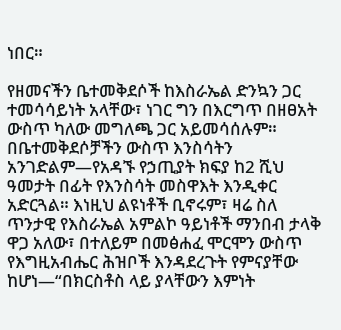ነበር።

የዘመናችን ቤተመቅደሶች ከእስራኤል ድንኳን ጋር ተመሳሳይነት አላቸው፣ ነገር ግን በእርግጥ በዘፀአት ውስጥ ካለው መግለጫ ጋር አይመሳሰሉም። በቤተመቅደሶቻችን ውስጥ እንስሳትን አንገድልም—የአዳኙ የኃጢያት ክፍያ ከ2 ሺህ ዓመታት በፊት የእንስሳት መስዋእት እንዲቀር አድርጓል። እነዚህ ልዩነቶች ቢኖሩም፣ ዛሬ ስለ ጥንታዊ የእስራኤል አምልኮ ዓይነቶች ማንበብ ታላቅ ዋጋ አለው፣ በተለይም በመፅሐፈ ሞርሞን ውስጥ የእግዚአብሔር ሕዝቦች እንዳደረጉት የምናያቸው ከሆነ—“በክርስቶስ ላይ ያላቸውን እምነት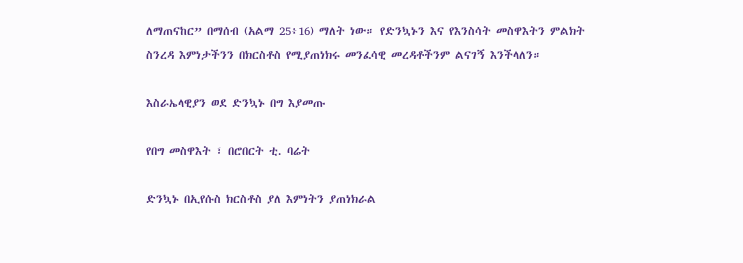ለማጠናከር” በማሰብ (አልማ 25፥16) ማለት ነው። የድንኳኑን እና የእንስሳት መስዋእትን ምልክት ስንረዳ እምነታችንን በክርስቶስ የሚያጠነክሩ መንፈሳዊ መረዳቶችንም ልናገኝ እንችላለን።

እስራኤላዊያን ወደ ድንኳኑ በግ እያመጡ

የበግ መስዋእት ፣ በሮበርት ቲ. ባሬት

ድንኳኑ በኢየሱስ ክርስቶስ ያለ እምነትን ያጠነክራል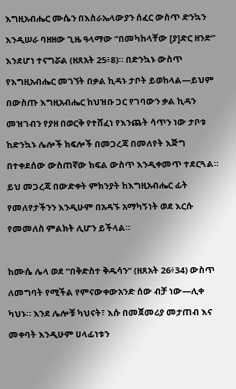እግዚአብሔር ሙሴን በእስራኤላውያን ሰፈር ውስጥ ድንኳን እንዲሠራ ባዘዘው ጊዜ ዓላማው “በመካከላቸው [ያ]ድር ዘንድ” እንደሆነ ተናግሯል (ዘጸአት 25፥8)። በድንኳኑ ውስጥ የእግዚአብሔር መገኘት በቃል ኪዳኑ ታቦት ይወከላል—ይህም በውስጡ እግዚአብሔር ከህዝቡ ጋር የገባውን ቃል ኪዳን መዝገብን የያዘ በወርቅ የተሸፈነ የእንጨት ሳጥን ነው ታቦቱ ከድንኳኑ ሌሎች ክፍሎች በመጋረጃ በመለየት እጅግ በተቀደሰው ውስጠኛው ክፍል ውስጥ እንዲቀመጥ ተደርጓል። ይህ መጋረጃ በውድቀት ምክንያት ከእግዚአብሔር ፊት የመለየታችንን እንዲሁም በአዳኙ አማካኝነት ወደ እርሱ የመመለስ ምልክት ሊሆን ይችላል።

ከሙሴ ሌላ ወደ “በቅድስተ ቅዱሳን” (ዘጸአት 26፥34) ውስጥ ለመግባት የሚችል የምናውቀውአንድ ሰው ብቻ ነው—ሊቀ ካህኑ። እንደ ሌሎቹ ካህናት፣ እሱ በመጀመሪያ መታጠብ እና መቀባት እንዲሁም ሀላፊነቱን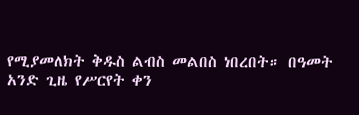የሚያመለክት ቅዱስ ልብስ መልበስ ነበረበት። በዓመት አንድ ጊዜ የሥርየት ቀን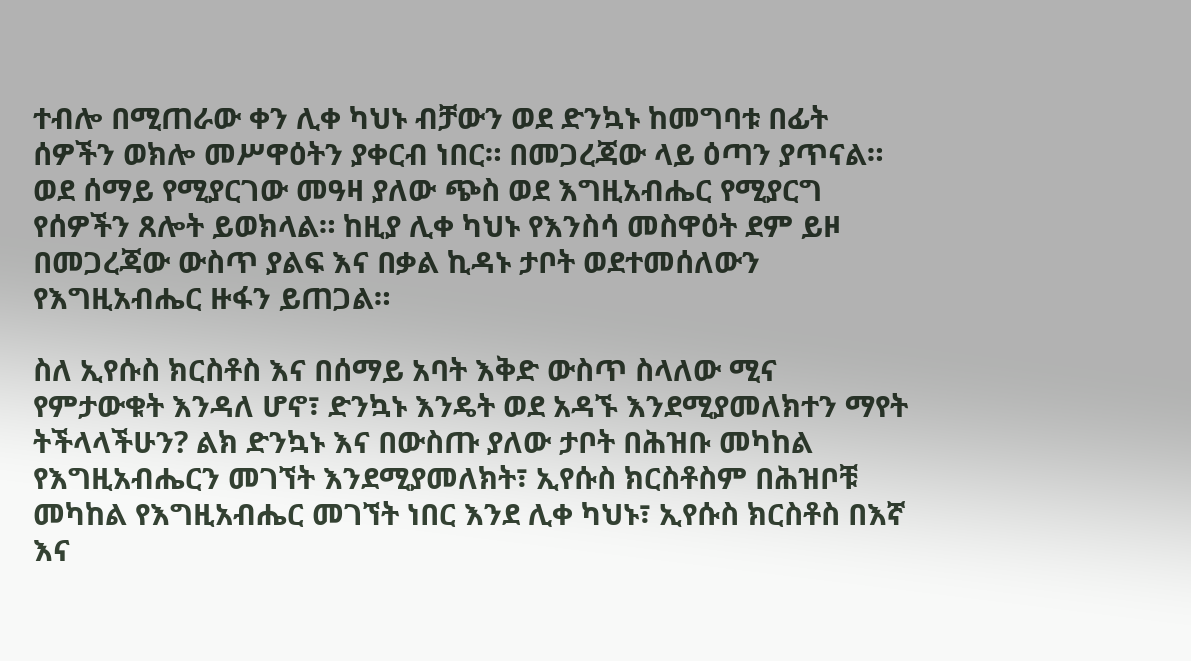ተብሎ በሚጠራው ቀን ሊቀ ካህኑ ብቻውን ወደ ድንኳኑ ከመግባቱ በፊት ሰዎችን ወክሎ መሥዋዕትን ያቀርብ ነበር። በመጋረጃው ላይ ዕጣን ያጥናል። ወደ ሰማይ የሚያርገው መዓዛ ያለው ጭስ ወደ እግዚአብሔር የሚያርግ የሰዎችን ጸሎት ይወክላል። ከዚያ ሊቀ ካህኑ የእንስሳ መስዋዕት ደም ይዞ በመጋረጃው ውስጥ ያልፍ እና በቃል ኪዳኑ ታቦት ወደተመሰለውን የእግዚአብሔር ዙፋን ይጠጋል።

ስለ ኢየሱስ ክርስቶስ እና በሰማይ አባት እቅድ ውስጥ ስላለው ሚና የምታውቁት እንዳለ ሆኖ፣ ድንኳኑ እንዴት ወደ አዳኙ እንደሚያመለክተን ማየት ትችላላችሁን? ልክ ድንኳኑ እና በውስጡ ያለው ታቦት በሕዝቡ መካከል የእግዚአብሔርን መገኘት እንደሚያመለክት፣ ኢየሱስ ክርስቶስም በሕዝቦቹ መካከል የእግዚአብሔር መገኘት ነበር እንደ ሊቀ ካህኑ፣ ኢየሱስ ክርስቶስ በእኛ እና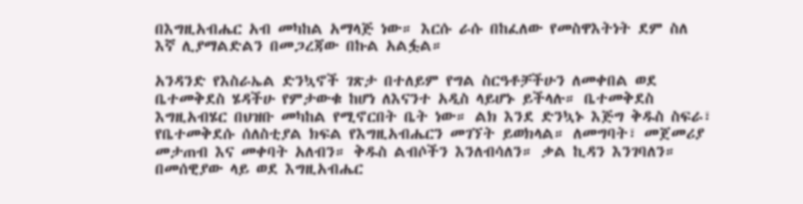በእግዚአብሔር አብ መካከል አማላጅ ነው። እርሱ ራሱ በከፈለው የመስዋእትነት ደም ስለ እኛ ሊያማልድልን በመጋረጃው በኩል አልፏል።

አንዳንድ የእስራኤል ድንኳኖች ገጽታ በተለይም የግል ስርዓቶቻችሁን ለመቀበል ወደ ቤተመቅደስ ሄዳችሁ የምታውቁ ከሆነ ለእናንተ አዲስ ላይሆኑ ይችላሉ። ቤተመቅደስ እግዚአብሄር በህዝቡ መካከል የሚኖርበት ቤት ነው። ልክ እንደ ድንኳኑ እጅግ ቅዱስ ስፍራ፣ የቤተመቅደሱ ሰለስቲያል ክፍል የእግዚአብሔርን መገኘት ይወክላል። ለመግባት፣ መጀመሪያ መታጠብ እና መቀባት አለብን። ቅዱስ ልብሶችን እንለብሳለን። ቃል ኪዳን እንገባለን። በመሰዊያው ላይ ወደ እግዚአብሔር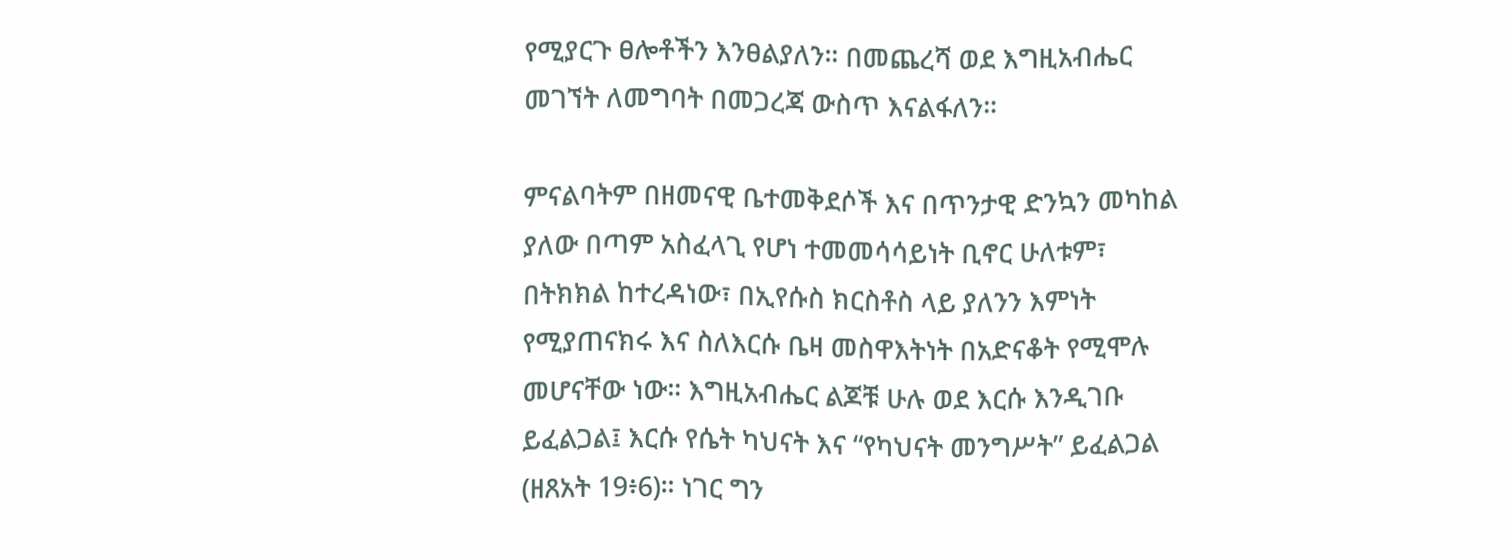የሚያርጉ ፀሎቶችን እንፀልያለን። በመጨረሻ ወደ እግዚአብሔር መገኘት ለመግባት በመጋረጃ ውስጥ እናልፋለን።

ምናልባትም በዘመናዊ ቤተመቅደሶች እና በጥንታዊ ድንኳን መካከል ያለው በጣም አስፈላጊ የሆነ ተመመሳሳይነት ቢኖር ሁለቱም፣ በትክክል ከተረዳነው፣ በኢየሱስ ክርስቶስ ላይ ያለንን እምነት የሚያጠናክሩ እና ስለእርሱ ቤዛ መስዋእትነት በአድናቆት የሚሞሉ መሆናቸው ነው። እግዚአብሔር ልጆቹ ሁሉ ወደ እርሱ እንዲገቡ ይፈልጋል፤ እርሱ የሴት ካህናት እና “የካህናት መንግሥት” ይፈልጋል (ዘጸአት 19፥6)። ነገር ግን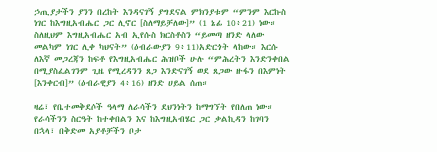ኃጢያታችን ያንን በረከት እንዳናገኝ ያግደናል ምክንያቱም “ምንም እርኩስ ነገር ከእግዚአብሔር ጋር ሊኖር [ስለማይቻለው]” (1 ኔፊ 10፥21) ነው። ስለዚህም እግዚአብሔር አብ ኢየሱስ ክርስቶስን “ይመጣ ዘንድ ላለው መልካም ነገር ሊቀ ካህናት” (ዕብራውያን 9፥11)አድርጎት ላከው። እርሱ ለእኛ መጋረጃን ከፍቶ የእግዚአብሔር ሕዝቦች ሁሉ “ምሕረትን እንድንቀበል በሚያስፈልገንም ጊዜ የሚረዳንን ጸጋ እንድናገኝ ወደ ጸጋው ዙፋን በእምነት [እንቀርብ]” (ዕብራዊያን 4፥16) ዘንድ ሀይል ሰጠ።

ዛሬ፣ የቤተመቅደሶች ዓላማ ለራሳችን ደህንነትን ከማግኘት የበለጠ ነው። የራሳችንን ስርዓት ከተቀበልን እና ከእግዚአብሄር ጋር ቃልኪዳን ከገባን በኋላ፣ በቅድመ አያቶቻችን ቦታ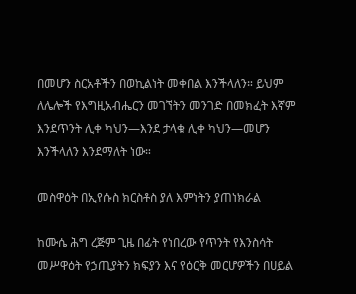በመሆን ስርአቶችን በወኪልነት መቀበል እንችላለን። ይህም ለሌሎች የእግዚአብሔርን መገኘትን መንገድ በመክፈት እኛም እንደጥንት ሊቀ ካህን—እንደ ታላቁ ሊቀ ካህን—መሆን እንችላለን እንደማለት ነው።

መስዋዕት በኢየሱስ ክርስቶስ ያለ እምነትን ያጠነክራል

ከሙሴ ሕግ ረጅም ጊዜ በፊት የነበረው የጥንት የእንስሳት መሥዋዕት የኃጢያትን ክፍያን እና የዕርቅ መርሆዎችን በሀይል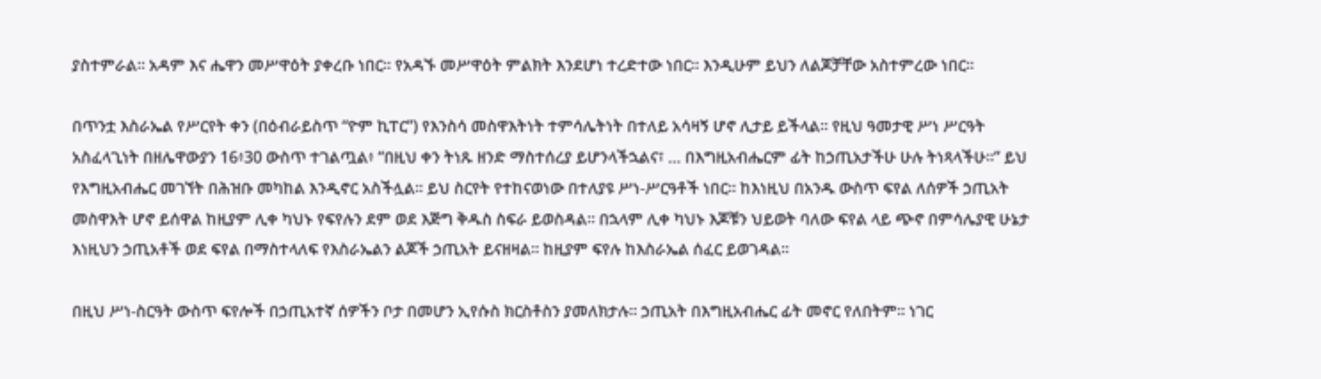ያስተምራል። አዳም እና ሔዋን መሥዋዕት ያቀረቡ ነበር። የአዳኙ መሥዋዕት ምልክት እንደሆነ ተረድተው ነበር። እንዲሁም ይህን ለልጆቻቸው አስተምረው ነበር።

በጥንቷ እስራኤል የሥርየት ቀን (በዕብራይስጥ “ዮም ኪፐር”) የእንስሳ መስዋእትነት ተምሳሌትነት በተለይ አሳዛኝ ሆኖ ሊታይ ይችላል። የዚህ ዓመታዊ ሥነ ሥርዓት አስፈላጊነት በዘሌዋውያን 16፥30 ውስጥ ተገልጧል፥ “በዚህ ቀን ትነጹ ዘንድ ማስተሰረያ ይሆንላችኋልና፣ … በእግዚአብሔርም ፊት ከኃጢአታችሁ ሁሉ ትነጻላችሁ።” ይህ የእግዚአብሔር መገኘት በሕዝቡ መካከል እንዲኖር አስችሏል። ይህ ስርየት የተከናወነው በተለያዩ ሥነ-ሥርዓቶች ነበር። ከእነዚህ በአንዱ ውስጥ ፍየል ለሰዎች ኃጢአት መስዋእት ሆኖ ይሰዋል ከዚያም ሊቀ ካህኑ የፍየሉን ደም ወደ እጅግ ቅዱስ ስፍራ ይወስዳል። በኋላም ሊቀ ካህኑ እጆቹን ህይወት ባለው ፍየል ላይ ጭኖ በምሳሌያዊ ሁኔታ እነዚህን ኃጢአቶች ወደ ፍየል በማስተላለፍ የእስራኤልን ልጆች ኃጢአት ይናዘዛል። ከዚያም ፍየሉ ከእስራኤል ሰፈር ይወገዳል።

በዚህ ሥነ-ስርዓት ውስጥ ፍየሎች በኃጢአተኛ ሰዎችን ቦታ በመሆን ኢየሱስ ክርስቶስን ያመለክታሉ። ኃጢአት በእግዚአብሔር ፊት መኖር የለበትም። ነገር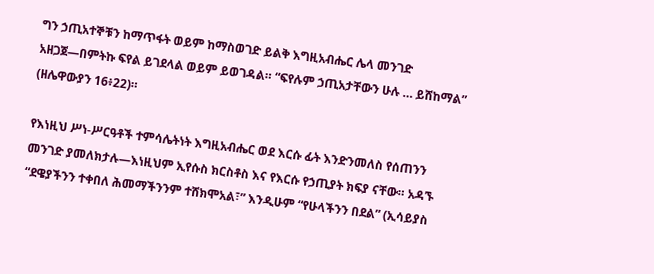ግን ኃጢአተኞቹን ከማጥፋት ወይም ከማስወገድ ይልቅ እግዚአብሔር ሌላ መንገድ አዘጋጀ—በምትኩ ፍየል ይገደላል ወይም ይወገዳል። “ፍየሉም ኃጢአታቸውን ሁሉ … ይሸከማል” (ዘሌዋውያን 16፥22)።

የእነዚህ ሥነ-ሥርዓቶች ተምሳሌትነት እግዚአብሔር ወደ እርሱ ፊት እንድንመለስ የሰጠንን መንገድ ያመለክታሉ—እነዚህም ኢየሱስ ክርስቶስ እና የእርሱ የኃጢያት ክፍያ ናቸው። አዳኙ “ደዌያችንን ተቀበለ ሕመማችንንም ተሸክሞአል፣” እንዲሁም “የሁላችንን በደል” (ኢሳይያስ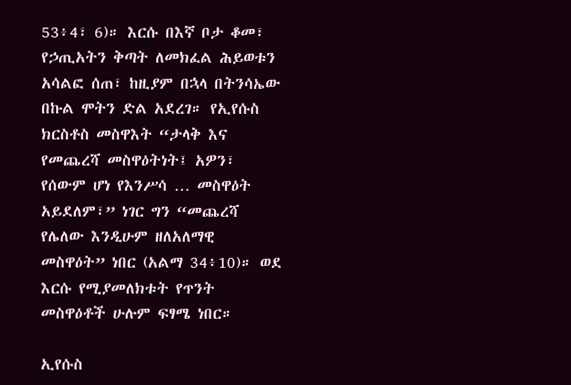53፥4፣ 6)። እርሱ በእኛ ቦታ ቆመ፣ የኃጢአትን ቅጣት ለመክፈል ሕይወቱን አሳልፎ ሰጠ፣ ከዚያም በኋላ በትንሳኤው በኩል ሞትን ድል አደረገ። የኢየሱስ ክርስቶስ መስዋእት “ታላቅ እና የመጨረሻ መስዋዕትነት፤ አዎን፣ የሰውም ሆነ የእንሥሳ … መስዋዕት አይደለም፣” ነገር ግን “መጨረሻ የሌለው እንዲሁም ዘለአለማዊ መስዋዕት” ነበር (አልማ 34፥10)። ወደ እርሱ የሚያመለክቱት የጥንት መስዋዕቶች ሁሉም ፍፃሜ ነበር።

ኢየሱስ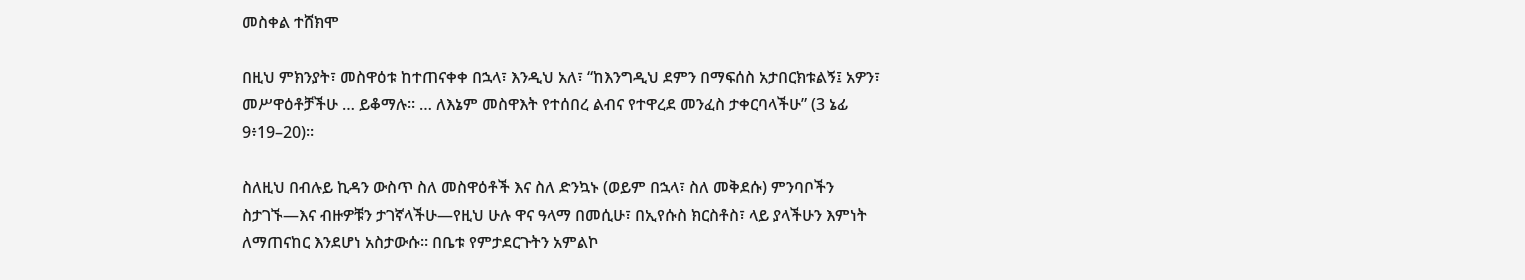መስቀል ተሸክሞ

በዚህ ምክንያት፣ መስዋዕቱ ከተጠናቀቀ በኋላ፣ እንዲህ አለ፣ “ከእንግዲህ ደምን በማፍሰስ አታበርክቱልኝ፤ አዎን፣ መሥዋዕቶቻችሁ … ይቆማሉ። … ለእኔም መስዋእት የተሰበረ ልብና የተዋረደ መንፈስ ታቀርባላችሁ” (3 ኔፊ 9፥19–20)።

ስለዚህ በብሉይ ኪዳን ውስጥ ስለ መስዋዕቶች እና ስለ ድንኳኑ (ወይም በኋላ፣ ስለ መቅደሱ) ምንባቦችን ስታገኙ—እና ብዙዎቹን ታገኛላችሁ—የዚህ ሁሉ ዋና ዓላማ በመሲሁ፣ በኢየሱስ ክርስቶስ፣ ላይ ያላችሁን እምነት ለማጠናከር እንደሆነ አስታውሱ። በቤቱ የምታደርጉትን አምልኮ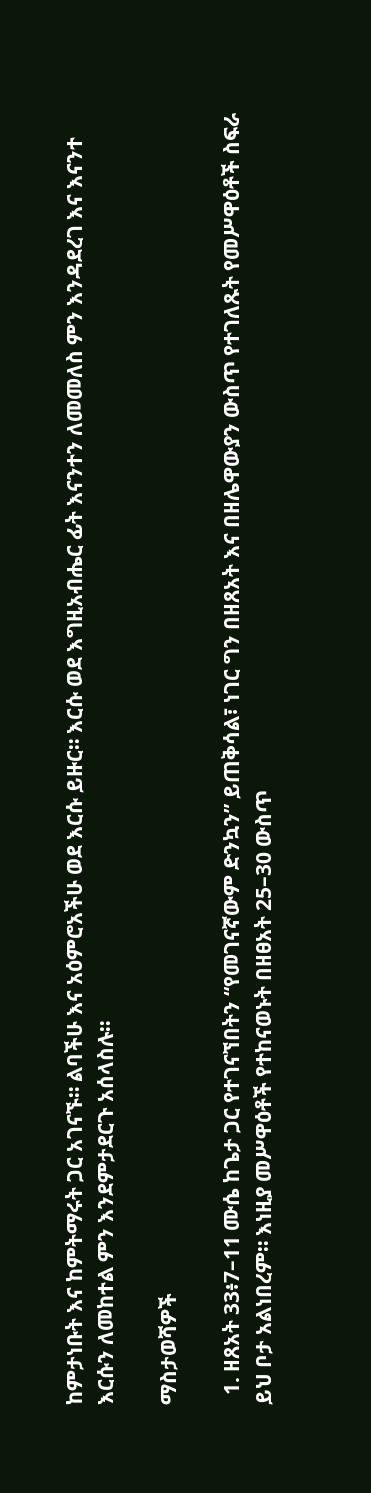ከምታነቡት እና ከምትማሩት ጋር አገናኙ። ልባችሁ እና አዕምሮአችሁ ወደ እርሱ ይዙር። እርሱ ወደ እግዚአብሔር ፊት እናንተን ለመመለስ ምን እንዳደረገ እና እናንተ እርሱን ለመከተል ምን እንደምታደርጉ አሰላስሉ።

ማስታወሻዎች

  1. ዘጸአት 33፥7–11 ሙሴ ከጌታ ጋር የተገናኘበትን “የመገናኛውም ድንኳን” ይጠቅሳል፣ ነገር ግን በዘጸአት እና በዘሌዋውያን ውስጥ የተገለጹት የመሥዋዕቶች ስፍራ ይህ ቦታ አልነበረም። እነዚያ መሥዋዕቶች የተከናወኑት በዘፀአት 25–30 ውስጥ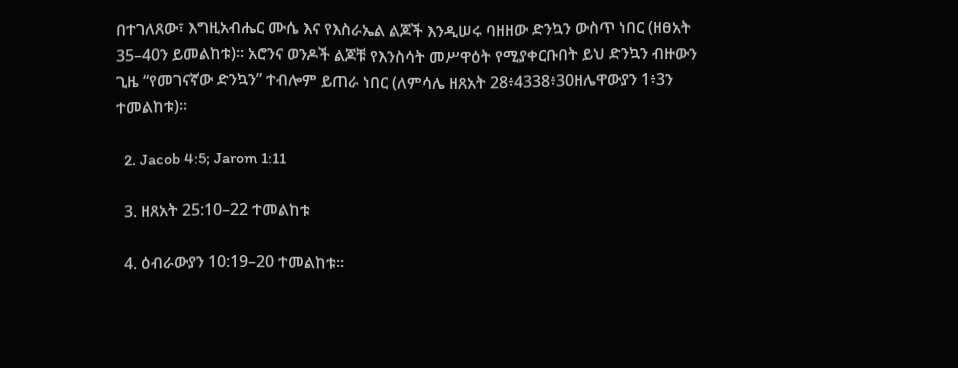በተገለጸው፣ እግዚአብሔር ሙሴ እና የእስራኤል ልጆች እንዲሠሩ ባዘዘው ድንኳን ውስጥ ነበር (ዘፀአት 35–40ን ይመልከቱ)። አሮንና ወንዶች ልጆቹ የእንስሳት መሥዋዕት የሚያቀርቡበት ይህ ድንኳን ብዙውን ጊዜ “የመገናኛው ድንኳን” ተብሎም ይጠራ ነበር (ለምሳሌ ዘጸአት 28፥4338፥30ዘሌዋውያን 1፥3ን ተመልከቱ)።

  2. Jacob 4:5; Jarom 1:11

  3. ዘጸአት 25:10–22 ተመልከቱ

  4. ዕብራውያን 10:19–20 ተመልከቱ።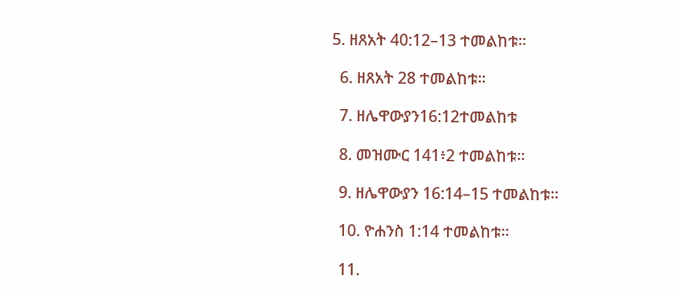5. ዘጸአት 40:12–13 ተመልከቱ።

  6. ዘጸአት 28 ተመልከቱ።

  7. ዘሌዋውያን16:12ተመልከቱ

  8. መዝሙር 141፥2 ተመልከቱ።

  9. ዘሌዋውያን 16:14–15 ተመልከቱ።

  10. ዮሐንስ 1:14 ተመልከቱ።

  11.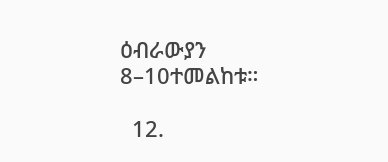ዕብራውያን 8–10ተመልከቱ።

  12.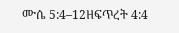ሙሴ 5:4–12ዘፍጥረት 4:4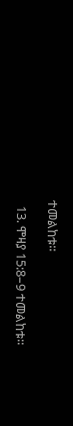ተመልከቱ።

  13. ሞዛያ 15:8–9 ተመልከቱ።